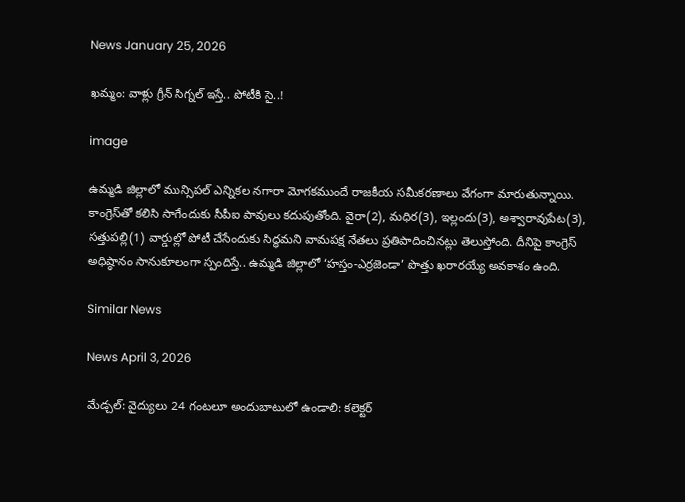News January 25, 2026

ఖమ్మం: వాళ్లు గ్రీన్ సిగ్నల్ ఇస్తే.. పోటీకి సై..!

image

ఉమ్మడి జిల్లాలో మున్సిపల్ ఎన్నికల నగారా మోగకముందే రాజకీయ సమీకరణాలు వేగంగా మారుతున్నాయి. కాంగ్రెస్‌తో కలిసి సాగేందుకు సీపీఐ పావులు కదుపుతోంది. వైరా(2), మధిర(3), ఇల్లందు(3), అశ్వారావుపేట(3), సత్తుపల్లి(1) వార్డుల్లో పోటీ చేసేందుకు సిద్ధమని వామపక్ష నేతలు ప్రతిపాదించినట్లు తెలుస్తోంది. దీనిపై కాంగ్రెస్ అధిష్ఠానం సానుకూలంగా స్పందిస్తే.. ఉమ్మడి జిల్లాలో ‘హస్తం-ఎర్రజెండా’ పొత్తు ఖరారయ్యే అవకాశం ఉంది.

Similar News

News April 3, 2026

మేడ్చల్: వైద్యులు 24 గంటలూ అందుబాటులో ఉండాలి: కలెక్టర్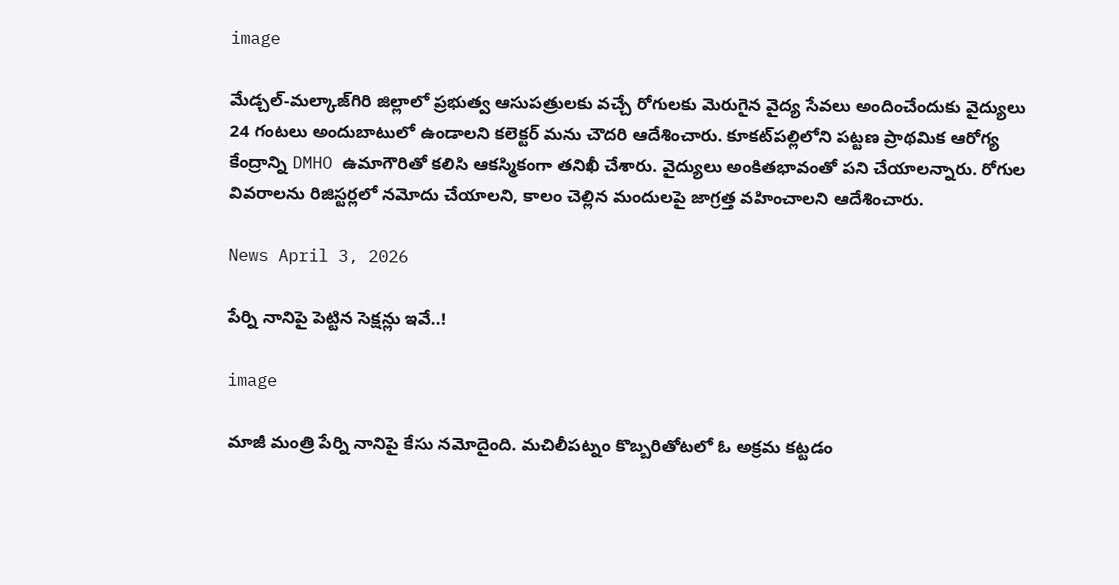image

మేడ్చల్-మల్కాజ్‌గిరి జిల్లాలో ప్రభుత్వ ఆసుపత్రులకు వచ్చే రోగులకు మెరుగైన వైద్య సేవలు అందించేందుకు వైద్యులు 24 గంటలు అందుబాటులో ఉండాలని కలెక్టర్ మను చౌదరి ఆదేశించారు. కూకట్‌పల్లిలోని పట్టణ ప్రాథమిక ఆరోగ్య కేంద్రాన్ని DMHO ఉమాగౌరితో కలిసి ఆకస్మికంగా తనిఖీ చేశారు. వైద్యులు అంకితభావంతో పని చేయాలన్నారు. రోగుల వివరాలను రిజిస్టర్లలో నమోదు చేయాలని, కాలం చెల్లిన మందులపై జాగ్రత్త వహించాలని ఆదేశించారు.

News April 3, 2026

పేర్ని నానిపై పెట్టిన సెక్షన్లు ఇవే..!

image

మాజీ మంత్రి పేర్ని నానిపై కేసు నమోదైంది. మచిలీపట్నం కొబ్బరితోటలో ఓ అక్రమ కట్టడం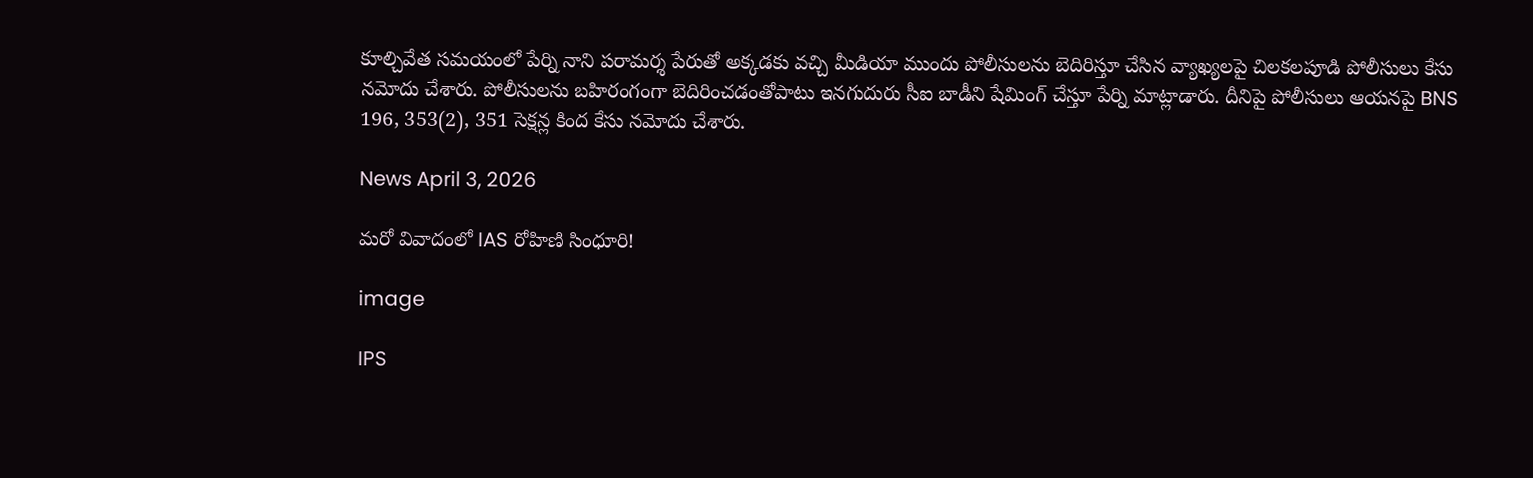కూల్చివేత సమయంలో పేర్ని నాని పరామర్శ పేరుతో అక్కడకు వచ్చి మీడియా ముందు పోలీసులను బెదిరిస్తూ చేసిన వ్యాఖ్యలపై చిలకలపూడి పోలీసులు కేసు నమోదు చేశారు. పోలీసులను బహిరంగంగా బెదిరించడంతోపాటు ఇనగుదురు సీఐ బాడీని షేమింగ్ చేస్తూ పేర్ని మాట్లాడారు. దీనిపై పోలీసులు ఆయనపై BNS 196, 353(2), 351 సెక్షన్ల కింద కేసు నమోదు చేశారు.

News April 3, 2026

మరో వివాదంలో IAS రోహిణి సింధూరి!

image

IPS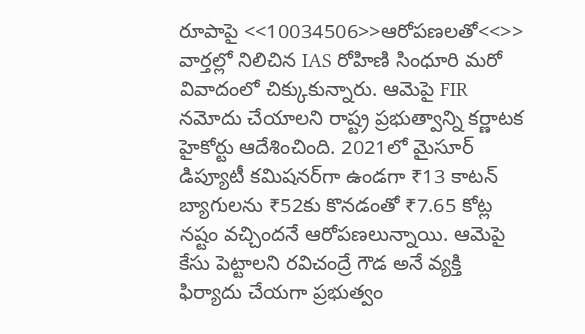రూపాపై <<10034506>>ఆరోపణలతో<<>> వార్తల్లో నిలిచిన IAS రోహిణి సింధూరి మరో వివాదంలో చిక్కుకున్నారు. ఆమెపై FIR నమోదు చేయాలని రాష్ట్ర ప్రభుత్వాన్ని కర్ణాటక హైకోర్టు ఆదేశించింది. 2021లో మైసూర్ డిప్యూటీ కమిషనర్‌గా ఉండగా ₹13 కాటన్ బ్యాగులను ₹52కు కొనడంతో ₹7.65 కోట్ల నష్టం వచ్చిందనే ఆరోపణలున్నాయి. ఆమెపై కేసు పెట్టాలని రవిచంద్రే గౌడ అనే వ్యక్తి ఫిర్యాదు చేయగా ప్రభుత్వం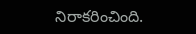నిరాకరించింది.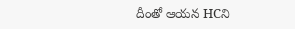దీంతో ఆయన HCని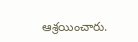ఆశ్రయించారు.